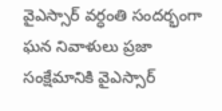వైఎస్సార్‌ వర్ధంతి సందర్భంగా ఘన నివాళులు ప్రజా సంక్షేమానికి వైఎస్సార్‌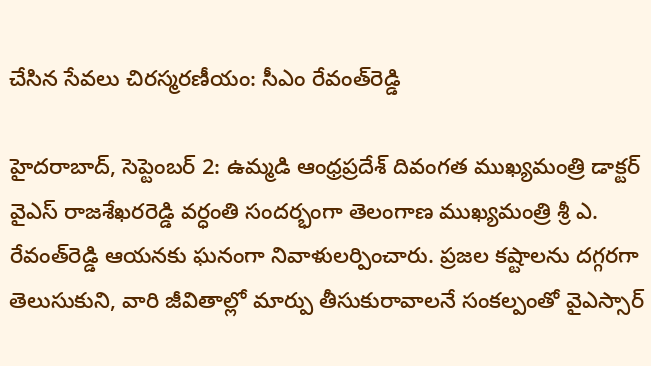చేసిన సేవలు చిరస్మరణీయం: సీఎం రేవంత్‌రెడ్డి

హైదరాబాద్‌, సెప్టెంబర్‌ 2: ఉమ్మడి ఆంధ్రప్రదేశ్‌ దివంగత ముఖ్యమంత్రి డాక్టర్‌ వైఎస్‌ రాజశేఖరరెడ్డి వర్ధంతి సందర్భంగా తెలంగాణ ముఖ్యమంత్రి శ్రీ ఎ. రేవంత్‌రెడ్డి ఆయనకు ఘనంగా నివాళులర్పించారు. ప్రజల కష్టాలను దగ్గరగా తెలుసుకుని, వారి జీవితాల్లో మార్పు తీసుకురావాలనే సంకల్పంతో వైఎస్సార్‌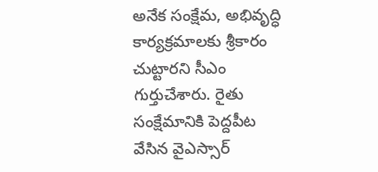అనేక సంక్షేమ, అభివృద్ధి కార్యక్రమాలకు శ్రీకారం చుట్టారని సీఎం గుర్తుచేశారు. రైతు సంక్షేమానికి పెద్దపీట వేసిన వైఎస్సార్‌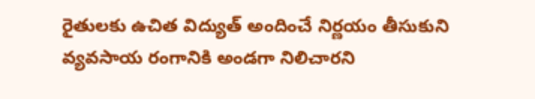రైతులకు ఉచిత విద్యుత్‌ అందించే నిర్ణయం తీసుకుని వ్యవసాయ రంగానికి అండగా నిలిచారని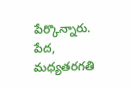పేర్కొన్నారు. పేద, మధ్యతరగతి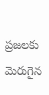ప్రజలకు మెరుగైన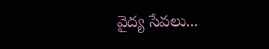వైద్య సేవలు...